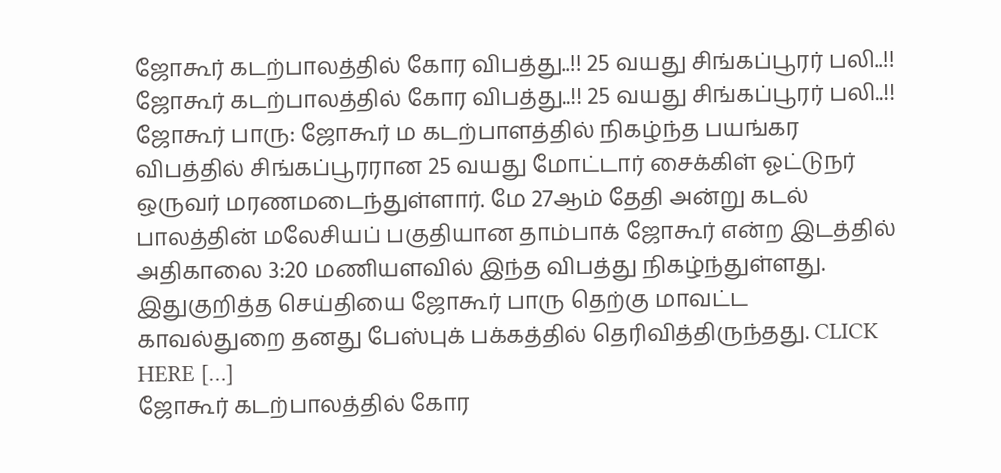ஜோகூர் கடற்பாலத்தில் கோர விபத்து..!! 25 வயது சிங்கப்பூரர் பலி..!!
ஜோகூர் கடற்பாலத்தில் கோர விபத்து..!! 25 வயது சிங்கப்பூரர் பலி..!! ஜோகூர் பாரு: ஜோகூர் ம கடற்பாளத்தில் நிகழ்ந்த பயங்கர விபத்தில் சிங்கப்பூரரான 25 வயது மோட்டார் சைக்கிள் ஓட்டுநர் ஒருவர் மரணமடைந்துள்ளார். மே 27ஆம் தேதி அன்று கடல் பாலத்தின் மலேசியப் பகுதியான தாம்பாக் ஜோகூர் என்ற இடத்தில் அதிகாலை 3:20 மணியளவில் இந்த விபத்து நிகழ்ந்துள்ளது. இதுகுறித்த செய்தியை ஜோகூர் பாரு தெற்கு மாவட்ட காவல்துறை தனது பேஸ்புக் பக்கத்தில் தெரிவித்திருந்தது. CLICK HERE […]
ஜோகூர் கடற்பாலத்தில் கோர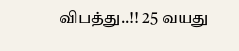விபத்து..!! 25 வயது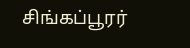சிங்கப்பூரர்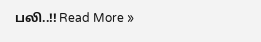பலி..!! Read More »